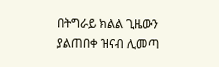በትግራይ ክልል ጊዜውን ያልጠበቀ ዝናብ ሊመጣ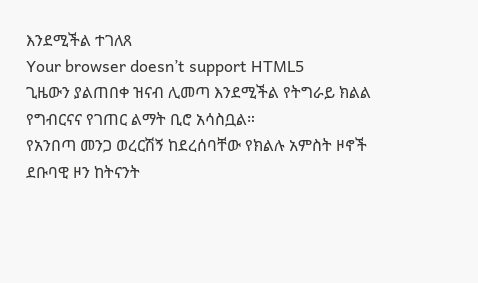እንደሚችል ተገለጸ
Your browser doesn’t support HTML5
ጊዜውን ያልጠበቀ ዝናብ ሊመጣ እንደሚችል የትግራይ ክልል የግብርናና የገጠር ልማት ቢሮ አሳስቧል።
የአንበጣ መንጋ ወረርሽኝ ከደረሰባቸው የክልሉ አምስት ዞኖች ደቡባዊ ዞን ከትናንት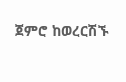ጀምሮ ከወረርሽኙ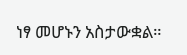ነፃ መሆኑን አስታውቋል።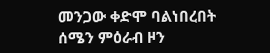መንጋው ቀድሞ ባልነበረበት ሰሜን ምዕራብ ዞን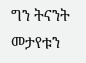ግን ትናንት መታየቱን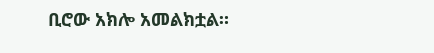ቢሮው አክሎ አመልክቷል።